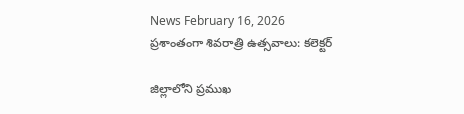News February 16, 2026
ప్రశాంతంగా శివరాత్రి ఉత్సవాలు: కలెక్టర్

జిల్లాలోని ప్రముఖ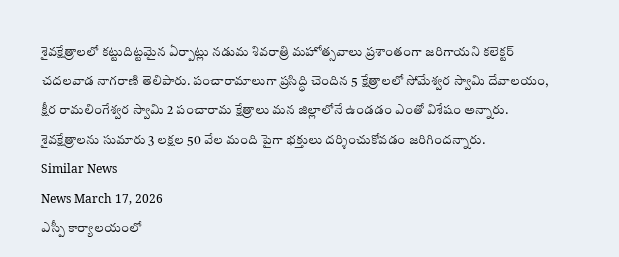శైవక్షేత్రాలలో కట్టుదిట్టమైన ఏర్పాట్లు నడుమ శివరాత్రి మహోత్సవాలు ప్రశాంతంగా జరిగాయని కలెక్టర్ చదలవాడ నాగరాణి తెలిపారు. పంచారామాలుగా ప్రసిద్ధి చెందిన 5 క్షేత్రాలలో సోమేశ్వర స్వామి దేవాలయం, క్షీర రామలింగేశ్వర స్వామి 2 పంచారామ క్షేత్రాలు మన జిల్లాలోనే ఉండడం ఎంతో విశేషం అన్నారు. శైవక్షేత్రాలను సుమారు 3 లక్షల 50 వేల మంది పైగా భక్తులు దర్శించుకోవడం జరిగిందన్నారు.
Similar News
News March 17, 2026
ఎస్పీ కార్యాలయంలో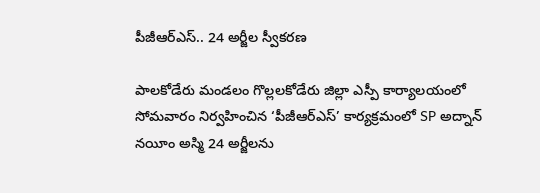పీజీఆర్ఎస్.. 24 అర్జీల స్వీకరణ

పాలకోడేరు మండలం గొల్లలకోడేరు జిల్లా ఎస్పీ కార్యాలయంలో సోమవారం నిర్వహించిన ‘పీజీఆర్ఎస్’ కార్యక్రమంలో SP అద్నాన్ నయీం అస్మి 24 అర్జీలను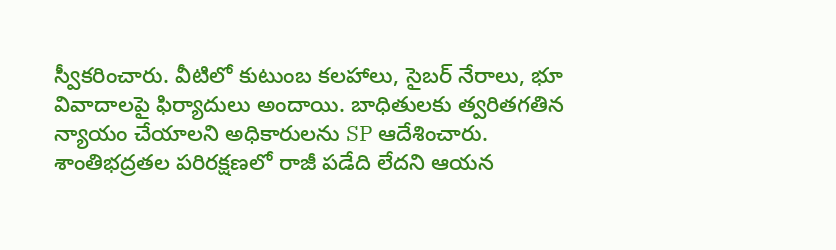స్వీకరించారు. వీటిలో కుటుంబ కలహాలు, సైబర్ నేరాలు, భూ వివాదాలపై ఫిర్యాదులు అందాయి. బాధితులకు త్వరితగతిన న్యాయం చేయాలని అధికారులను SP ఆదేశించారు. శాంతిభద్రతల పరిరక్షణలో రాజీ పడేది లేదని ఆయన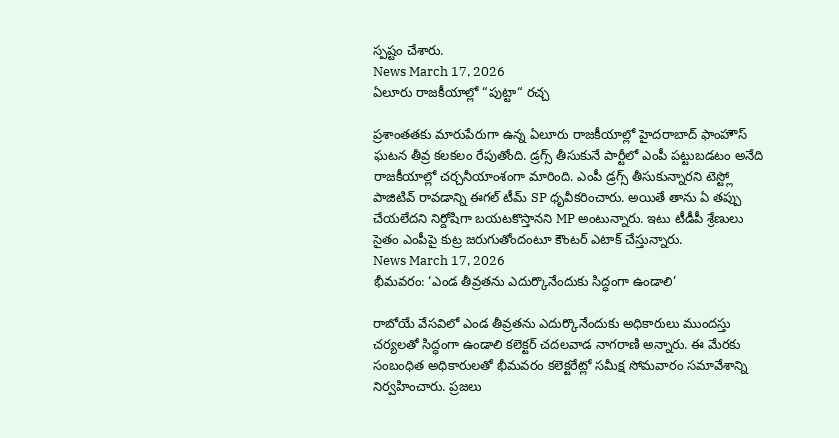స్పష్టం చేశారు.
News March 17, 2026
ఏలూరు రాజకీయాల్లో “పుట్టా“ రచ్చ

ప్రశాంతతకు మారుపేరుగా ఉన్న ఏలూరు రాజకీయాల్లో హైదరాబాద్ ఫాంహౌస్ ఘటన తీవ్ర కలకలం రేపుతోంది. డ్రగ్స్ తీసుకునే పార్టీలో ఎంపీ పట్టుబడటం అనేది రాజకీయాల్లో చర్చనీయాంశంగా మారింది. ఎంపీ డ్రగ్స్ తీసుకున్నారని టెస్ట్లో పాజిటివ్ రావడాన్ని ఈగల్ టీమ్ SP ధృవీకరించారు. అయితే తాను ఏ తప్పు చేయలేదని నిర్దోషిగా బయటకొస్తానని MP అంటున్నారు. ఇటు టీడీపీ శ్రేణులు సైతం ఎంపీపై కుట్ర జరుగుతోందంటూ కౌంటర్ ఎటాక్ చేస్తున్నారు.
News March 17, 2026
భీమవరం: ‘ఎండ తీవ్రతను ఎదుర్కొనేందుకు సిద్ధంగా ఉండాలి’

రాబోయే వేసవిలో ఎండ తీవ్రతను ఎదుర్కొనేందుకు అధికారులు ముందస్తు చర్యలతో సిద్ధంగా ఉండాలి కలెక్టర్ చదలవాడ నాగరాణి అన్నారు. ఈ మేరకు సంబంధిత అధికారులతో భీమవరం కలెక్టరేట్లో సమీక్ష సోమవారం సమావేశాన్ని నిర్వహించారు. ప్రజలు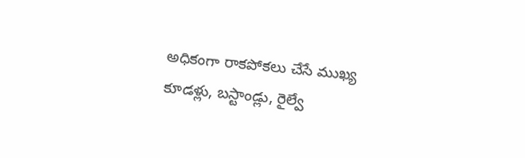అధికంగా రాకపోకలు చేసే ముఖ్య కూడళ్లు, బస్టాండ్లు, రైల్వే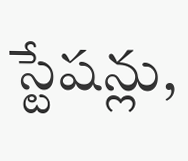స్టేషన్లు,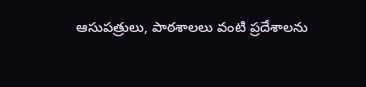ఆసుపత్రులు, పాఠశాలలు వంటి ప్రదేశాలను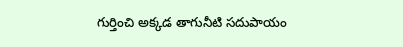గుర్తించి అక్కడ తాగునీటి సదుపాయం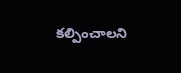కల్పించాలని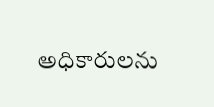అధికారులను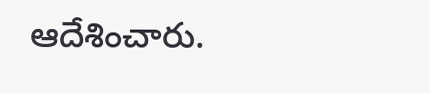ఆదేశించారు.